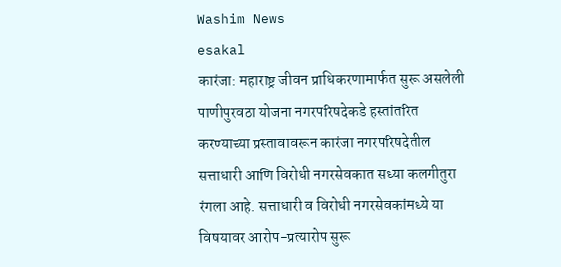Washim News
esakal
कारंजा: महाराष्ट्र जीवन प्राधिकरणामार्फत सुरू असलेली पाणीपुरवठा योजना नगरपरिषदेकडे हस्तांतरित करण्याच्या प्रस्तावावरून कारंजा नगरपरिषदेतील सत्ताधारी आणि विरोधी नगरसेवकात सध्या कलगीतुरा रंगला आहे. सत्ताधारी व विरोधी नगरसेवकांमध्ये या विषयावर आरोप-प्रत्यारोप सुरू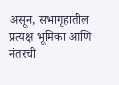असून, सभागृहातील प्रत्यक्ष भूमिका आणि नंतरची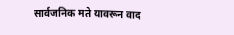सार्वजनिक मते यावरून वाद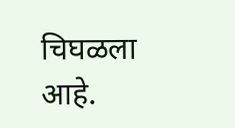चिघळला आहे.